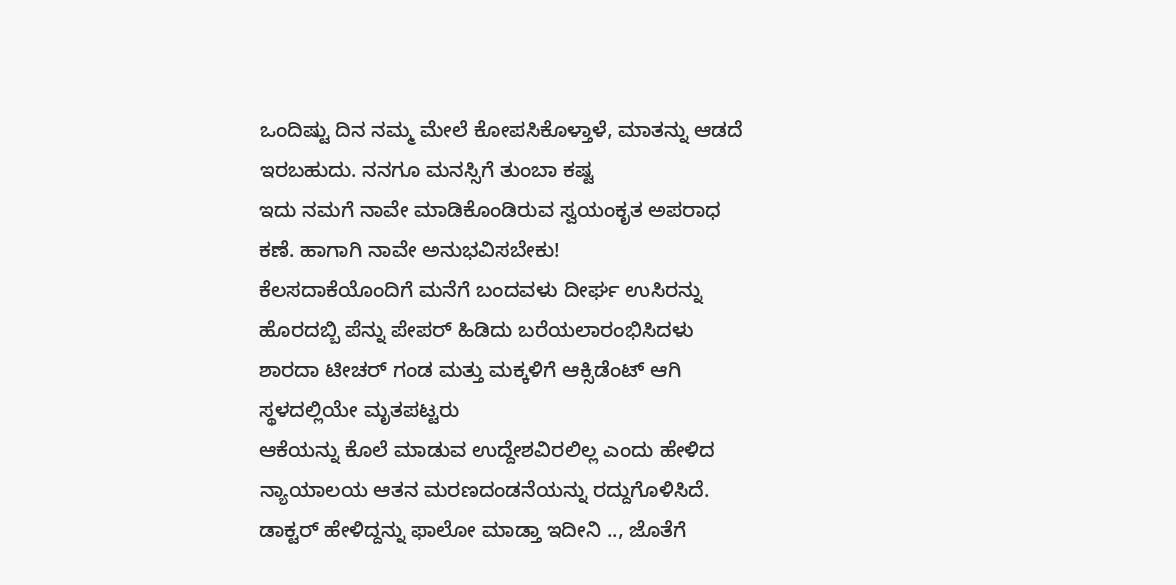ಒಂದಿಷ್ಟು ದಿನ ನಮ್ಮ ಮೇಲೆ ಕೋಪಸಿಕೊಳ್ತಾಳೆ, ಮಾತನ್ನು ಆಡದೆ ಇರಬಹುದು. ನನಗೂ ಮನಸ್ಸಿಗೆ ತುಂಬಾ ಕಷ್ಟ
ಇದು ನಮಗೆ ನಾವೇ ಮಾಡಿಕೊಂಡಿರುವ ಸ್ವಯಂಕೃತ ಅಪರಾಧ ಕಣೆ. ಹಾಗಾಗಿ ನಾವೇ ಅನುಭವಿಸಬೇಕು!
ಕೆಲಸದಾಕೆಯೊಂದಿಗೆ ಮನೆಗೆ ಬಂದವಳು ದೀರ್ಘ ಉಸಿರನ್ನು ಹೊರದಬ್ಬಿ ಪೆನ್ನು ಪೇಪರ್ ಹಿಡಿದು ಬರೆಯಲಾರಂಭಿಸಿದಳು
ಶಾರದಾ ಟೀಚರ್ ಗಂಡ ಮತ್ತು ಮಕ್ಕಳಿಗೆ ಆಕ್ಸಿಡೆಂಟ್ ಆಗಿ ಸ್ಥಳದಲ್ಲಿಯೇ ಮೃತಪಟ್ಟರು
ಆಕೆಯನ್ನು ಕೊಲೆ ಮಾಡುವ ಉದ್ದೇಶವಿರಲಿಲ್ಲ ಎಂದು ಹೇಳಿದ ನ್ಯಾಯಾಲಯ ಆತನ ಮರಣದಂಡನೆಯನ್ನು ರದ್ದುಗೊಳಿಸಿದೆ.
ಡಾಕ್ಟರ್ ಹೇಳಿದ್ದನ್ನು ಫಾಲೋ ಮಾಡ್ತಾ ಇದೀನಿ .., ಜೊತೆಗೆ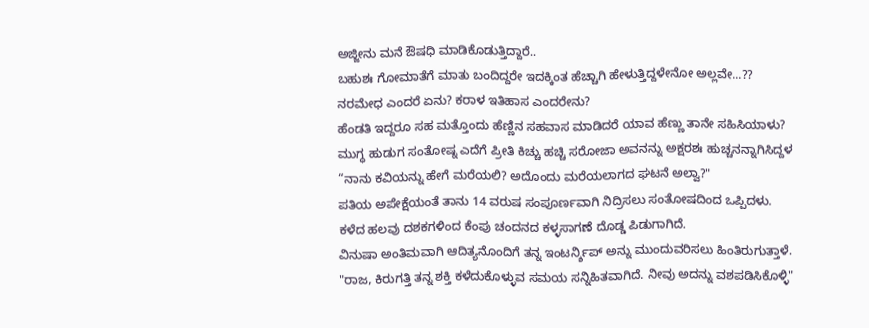ಅಜ್ಜೀನು ಮನೆ ಔಷಧಿ ಮಾಡಿಕೊಡುತ್ತಿದ್ದಾರೆ..
ಬಹುಶಃ ಗೋಮಾತೆಗೆ ಮಾತು ಬಂದಿದ್ದರೇ ಇದಕ್ಕಿಂತ ಹೆಚ್ಚಾಗಿ ಹೇಳುತ್ತಿದ್ದಳೇನೋ ಅಲ್ಲವೇ...??
ನರಮೇಧ ಎಂದರೆ ಏನು? ಕರಾಳ ಇತಿಹಾಸ ಎಂದರೇನು?
ಹೆಂಡತಿ ಇದ್ದರೂ ಸಹ ಮತ್ತೊಂದು ಹೆಣ್ಣಿನ ಸಹವಾಸ ಮಾಡಿದರೆ ಯಾವ ಹೆಣ್ಣು ತಾನೇ ಸಹಿಸಿಯಾಳು?
ಮುಗ್ಧ ಹುಡುಗ ಸಂತೋಷ್ನ ಎದೆಗೆ ಪ್ರೀತಿ ಕಿಚ್ಚು ಹಚ್ಚಿ ಸರೋಜಾ ಅವನನ್ನು ಅಕ್ಷರಶಃ ಹುಚ್ಚನನ್ನಾಗಿಸಿದ್ದಳ
“ನಾನು ಕವಿಯನ್ನು ಹೇಗೆ ಮರೆಯಲಿ? ಅದೊಂದು ಮರೆಯಲಾಗದ ಘಟನೆ ಅಲ್ವಾ?"
ಪತಿಯ ಅಪೇಕ್ಷೆಯಂತೆ ತಾನು 14 ವರುಷ ಸಂಪೂರ್ಣವಾಗಿ ನಿದ್ರಿಸಲು ಸಂತೋಷದಿಂದ ಒಪ್ಪಿದಳು.
ಕಳೆದ ಹಲವು ದಶಕಗಳಿಂದ ಕೆಂಪು ಚಂದನದ ಕಳ್ಳಸಾಗಣೆ ದೊಡ್ಡ ಪಿಡುಗಾಗಿದೆ.
ವಿನುಷಾ ಅಂತಿಮವಾಗಿ ಆದಿತ್ಯನೊಂದಿಗೆ ತನ್ನ ಇಂಟರ್ನ್ಶಿಪ್ ಅನ್ನು ಮುಂದುವರಿಸಲು ಹಿಂತಿರುಗುತ್ತಾಳೆ.
"ರಾಜ, ಕಿರುಗತ್ತಿ ತನ್ನ ಶಕ್ತಿ ಕಳೆದುಕೊಳ್ಳುವ ಸಮಯ ಸನ್ನಿಹಿತವಾಗಿದೆ. ನೀವು ಅದನ್ನು ವಶಪಡಿಸಿಕೊಳ್ಳಿ"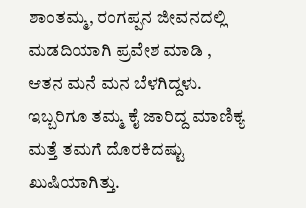ಶಾಂತಮ್ಮ, ರಂಗಪ್ಪನ ಜೀವನದಲ್ಲಿ ಮಡದಿಯಾಗಿ ಪ್ರವೇಶ ಮಾಡಿ , ಆತನ ಮನೆ ಮನ ಬೆಳಗಿದ್ದಳು.
ಇಬ್ಬರಿಗೂ ತಮ್ಮ ಕೈ ಜಾರಿದ್ದ ಮಾಣಿಕ್ಯ ಮತ್ತೆ ತಮಗೆ ದೊರಕಿದಷ್ಟು ಖುಷಿಯಾಗಿತ್ತು.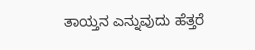ತಾಯ್ತನ ಎನ್ನುವುದು ಹೆತ್ತರೆ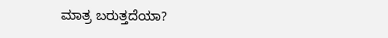ಮಾತ್ರ ಬರುತ್ತದೆಯಾ?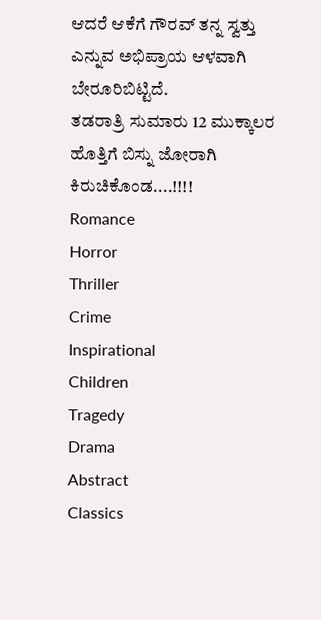ಆದರೆ ಆಕೆಗೆ ಗೌರವ್ ತನ್ನ ಸ್ವತ್ತು ಎನ್ನುವ ಅಭಿಪ್ರಾಯ ಆಳವಾಗಿ ಬೇರೂರಿಬಿಟ್ಟಿದೆ.
ತಡರಾತ್ರಿ ಸುಮಾರು 12 ಮುಕ್ಕಾಲರ ಹೊತ್ತಿಗೆ ಬಿಸ್ನು ಜೋರಾಗಿ ಕಿರುಚಿಕೊಂಡ....!!!!
Romance
Horror
Thriller
Crime
Inspirational
Children
Tragedy
Drama
Abstract
Classics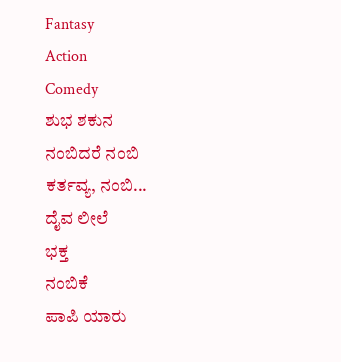Fantasy
Action
Comedy
ಶುಭ ಶಕುನ
ನಂಬಿದರೆ ನಂಬಿ
ಕರ್ತವ್ಯ, ನಂಬಿ...
ದೈವ ಲೀಲೆ
ಭಕ್ತ
ನಂಬಿಕೆ
ಪಾಪಿ ಯಾರು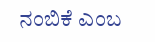ನಂಬಿಕೆ ಎಂಬ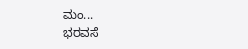ಮಂ...
ಭರವಸೆ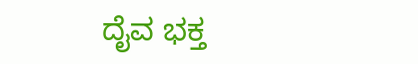ದೈವ ಭಕ್ತ